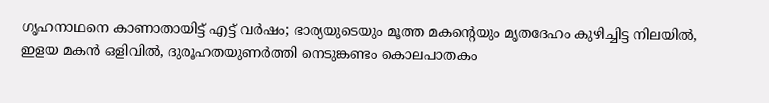ഗൃഹനാഥനെ കാണാതായിട്ട് എട്ട് വര്‍ഷം; ഭാര്യയുടെയും മൂത്ത മകന്‍റെയും മൃതദേഹം കുഴിച്ചിട്ട നിലയിൽ, ഇളയ മകൻ ഒളിവിൽ, ദുരൂഹതയുണര്‍ത്തി നെടുങ്കണ്ടം കൊലപാതകം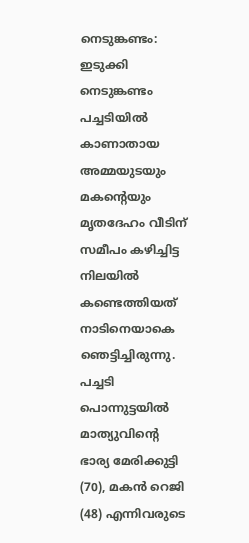നെടുങ്കണ്ടം: ഇടുക്കി നെടുങ്കണ്ടം പച്ചടിയിൽ കാണാതായ അമ്മയുടയും മകന്‍റെയും മൃതദേഹം വീടിന് സമീപം കഴിച്ചിട്ട നിലയിൽ കണ്ടെത്തിയത് നാടിനെയാകെ ഞെട്ടിച്ചിരുന്നു. പച്ചടി പൊന്നുട്ടയിൽ മാത്യുവിന്‍റെ ഭാര്യ മേരിക്കുട്ടി (70), മകൻ റെജി (48) എന്നിവരുടെ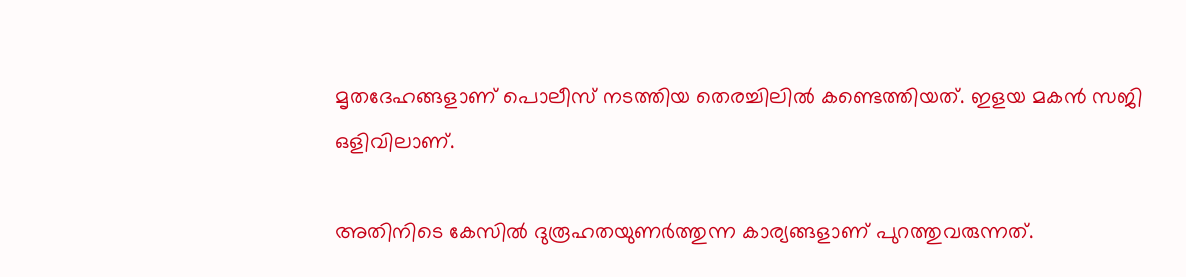മൃതദേഹങ്ങളാണ് പൊലീസ് നടത്തിയ തെരച്ചിലിൽ കണ്ടെത്തിയത്. ഇളയ മകൻ സജി ഒളിവിലാണ്.

അതിനിടെ കേസിൽ ദുരൂഹതയുണര്‍ത്തുന്ന കാര്യങ്ങളാണ് പുറത്തുവരുന്നത്.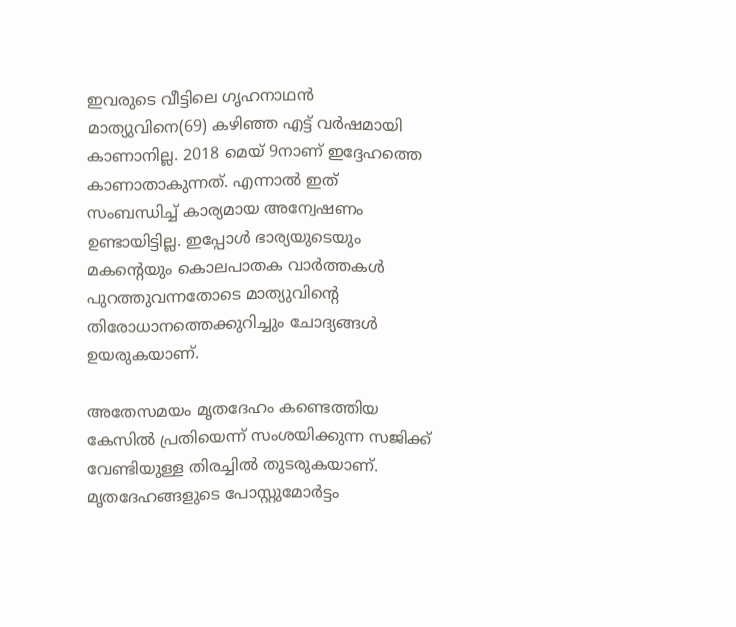ഇവരുടെ വീട്ടിലെ ഗൃഹനാഥൻ മാത്യുവിനെ(69) കഴിഞ്ഞ എട്ട് വര്‍ഷമായി കാണാനില്ല. 2018 മെയ് 9നാണ് ഇദ്ദേഹത്തെ കാണാതാകുന്നത്. എന്നാൽ ഇത് സംബന്ധിച്ച് കാര്യമായ അന്വേഷണം ഉണ്ടായിട്ടില്ല. ഇപ്പോൾ ഭാര്യയുടെയും മകന്‍റെയും കൊലപാതക വാര്‍ത്തകൾ പുറത്തുവന്നതോടെ മാത്യുവിന്‍റെ തിരോധാനത്തെക്കുറിച്ചും ചോദ്യങ്ങൾ ഉയരുകയാണ്.

അതേസമയം മൃതദേഹം കണ്ടെത്തിയ കേസിൽ പ്രതിയെന്ന് സംശയിക്കുന്ന സജിക്ക് വേണ്ടിയുള്ള തിരച്ചിൽ തുടരുകയാണ്. മൃതദേഹങ്ങളുടെ പോസ്റ്റുമോർട്ടം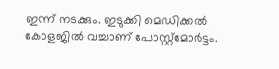ഇന്ന് നടക്കും. ഇടുക്കി മെഡിക്കൽ കോളജിൽ വച്ചാണ് പോസ്റ്റ്മോർട്ടം.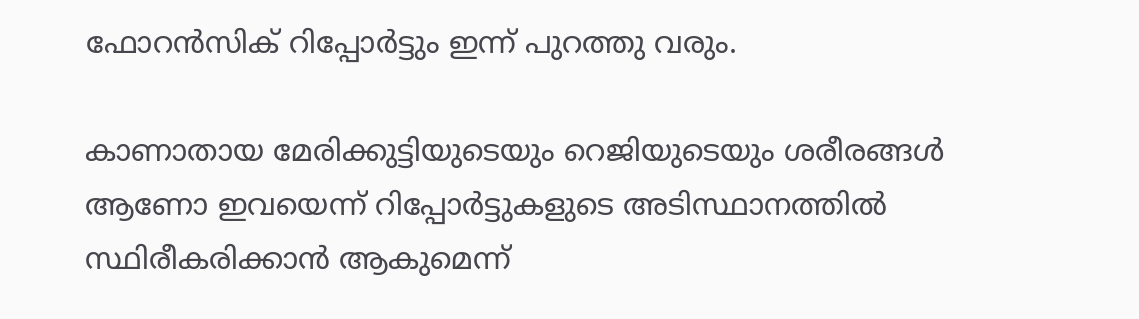ഫോറൻസിക് റിപ്പോർട്ടും ഇന്ന് പുറത്തു വരും.

കാണാതായ മേരിക്കുട്ടിയുടെയും റെജിയുടെയും ശരീരങ്ങൾ ആണോ ഇവയെന്ന് റിപ്പോർട്ടുകളുടെ അടിസ്ഥാനത്തിൽ സ്ഥിരീകരിക്കാൻ ആകുമെന്ന്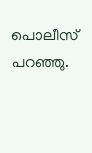പൊലീസ് പറഞ്ഞു.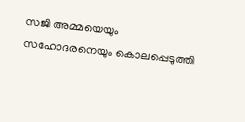സജി അമ്മയെയും സഹോദരനെയും കൊലപ്പെടുത്തി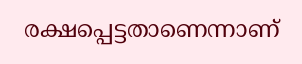രക്ഷപ്പെട്ടതാണെന്നാണ്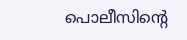പൊലീസിന്‍റെ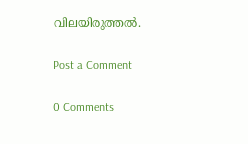വിലയിരുത്തൽ.

Post a Comment

0 Comments